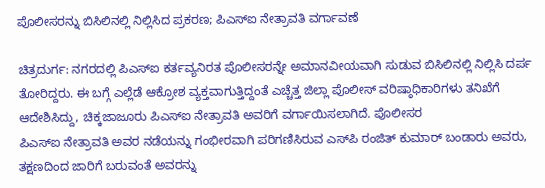ಪೊಲೀಸರನ್ನು ಬಿಸಿಲಿನಲ್ಲಿ ನಿಲ್ಲಿಸಿದ ಪ್ರಕರಣ; ಪಿಎಸ್‌ಐ ನೇತ್ರಾವತಿ ವರ್ಗಾವಣೆ

ಚಿತ್ರದುರ್ಗ: ನಗರದಲ್ಲಿ ಪಿಎಸ್‌ಐ ಕರ್ತವ್ಯನಿರತ ಪೊಲೀಸರನ್ನೇ ಅಮಾನವೀಯವಾಗಿ ಸುಡುವ ಬಿಸಿಲಿನಲ್ಲಿ ನಿಲ್ಲಿಸಿ ದರ್ಪ ತೋರಿದ್ದರು. ಈ ಬಗ್ಗೆ ಎಲ್ಲೆಡೆ ಆಕ್ರೋಶ ವ್ಯಕ್ತವಾಗುತ್ತಿದ್ದಂತೆ ಎಚ್ಚೆತ್ತ ಜಿಲ್ಲಾ ಪೊಲೀಸ್ ವರಿಷ್ಠಾಧಿಕಾರಿಗಳು ತನಿಖೆಗೆ ಆದೇಶಿಸಿದ್ದು, ಚಿಕ್ಕಜಾಜೂರು ಪಿಎಸ್‌ಐ ನೇತ್ರಾವತಿ ಅವರಿಗೆ ವರ್ಗಾಯಿಸಲಾಗಿದೆ. ಪೊಲೀಸರ
ಪಿಎಸ್‌ಐ ನೇತ್ರಾವತಿ ಅವರ ನಡೆಯನ್ನು ಗಂಭೀರವಾಗಿ ಪರಿಗಣಿಸಿರುವ ಎಸ್‌ಪಿ ರಂಜಿತ್ ಕುಮಾ‌ರ್ ಬಂಡಾರು ಅವರು, ತಕ್ಷಣದಿಂದ ಜಾರಿಗೆ ಬರುವಂತೆ ಅವರನ್ನು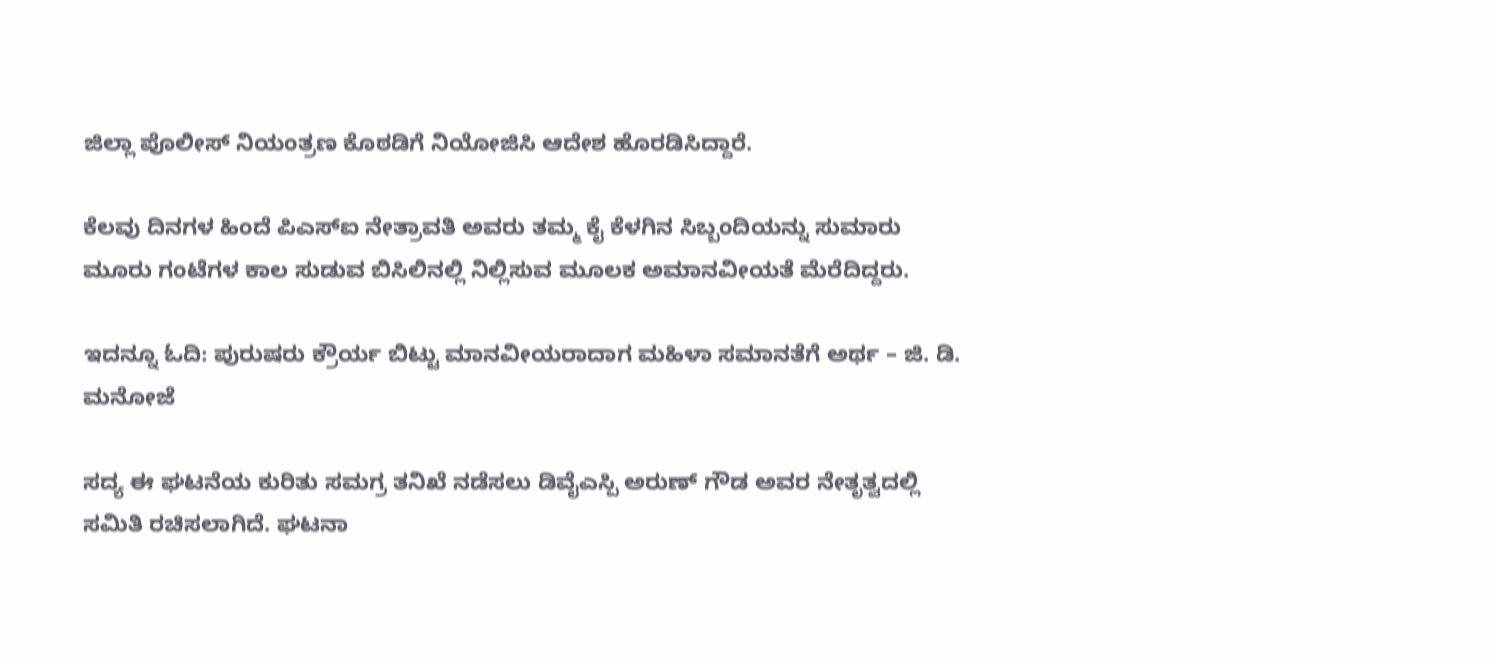ಜಿಲ್ಲಾ ಪೊಲೀಸ್ ನಿಯಂತ್ರಣ ಕೊಠಡಿಗೆ ನಿಯೋಜಿಸಿ ಆದೇಶ ಹೊರಡಿಸಿದ್ದಾರೆ.

ಕೆಲವು ದಿನಗಳ ಹಿಂದೆ ಪಿಎಸ್‌ಐ ನೇತ್ರಾವತಿ ಅವರು ತಮ್ಮ ಕೈ ಕೆಳಗಿನ ಸಿಬ್ಬಂದಿಯನ್ನು ಸುಮಾರು ಮೂರು ಗಂಟೆಗಳ ಕಾಲ ಸುಡುವ ಬಿಸಿಲಿನಲ್ಲಿ ನಿಲ್ಲಿಸುವ ಮೂಲಕ ಅಮಾನವೀಯತೆ ಮೆರೆದಿದ್ದರು.

ಇದನ್ನೂ ಓದಿ: ಪುರುಷರು ಕ್ರೌರ್ಯ ಬಿಟ್ಟು ಮಾನವೀಯರಾದಾಗ ಮಹಿಳಾ ಸಮಾನತೆಗೆ ಅರ್ಥ – ಜಿ. ಡಿ. ಮನೋಜೆ

ಸದ್ಯ ಈ ಘಟನೆಯ ಕುರಿತು ಸಮಗ್ರ ತನಿಖೆ ನಡೆಸಲು ಡಿವೈಎಸ್ಪಿ ಅರುಣ್ ಗೌಡ ಅವರ ನೇತೃತ್ವದಲ್ಲಿ ಸಮಿತಿ ರಚಿಸಲಾಗಿದೆ. ಘಟನಾ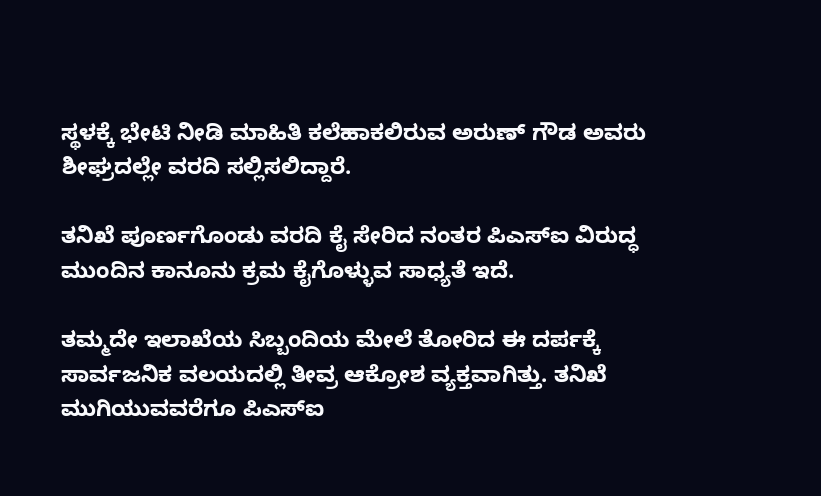ಸ್ಥಳಕ್ಕೆ ಭೇಟಿ ನೀಡಿ ಮಾಹಿತಿ ಕಲೆಹಾಕಲಿರುವ ಅರುಣ್‌ ಗೌಡ ಅವರು ಶೀಘ್ರದಲ್ಲೇ ವರದಿ ಸಲ್ಲಿಸಲಿದ್ದಾರೆ.

ತನಿಖೆ ಪೂರ್ಣಗೊಂಡು ವರದಿ ಕೈ ಸೇರಿದ ನಂತರ ಪಿಎಸ್‌ಐ ವಿರುದ್ಧ ಮುಂದಿನ ಕಾನೂನು ಕ್ರಮ ಕೈಗೊಳ್ಳುವ ಸಾಧ್ಯತೆ ಇದೆ.

ತಮ್ಮದೇ ಇಲಾಖೆಯ ಸಿಬ್ಬಂದಿಯ ಮೇಲೆ ತೋರಿದ ಈ ದರ್ಪಕ್ಕೆ ಸಾರ್ವಜನಿಕ ವಲಯದಲ್ಲಿ ತೀವ್ರ ಆಕ್ರೋಶ ವ್ಯಕ್ತವಾಗಿತ್ತು. ತನಿಖೆ ಮುಗಿಯುವವರೆಗೂ ಪಿಎಸ್‌ಐ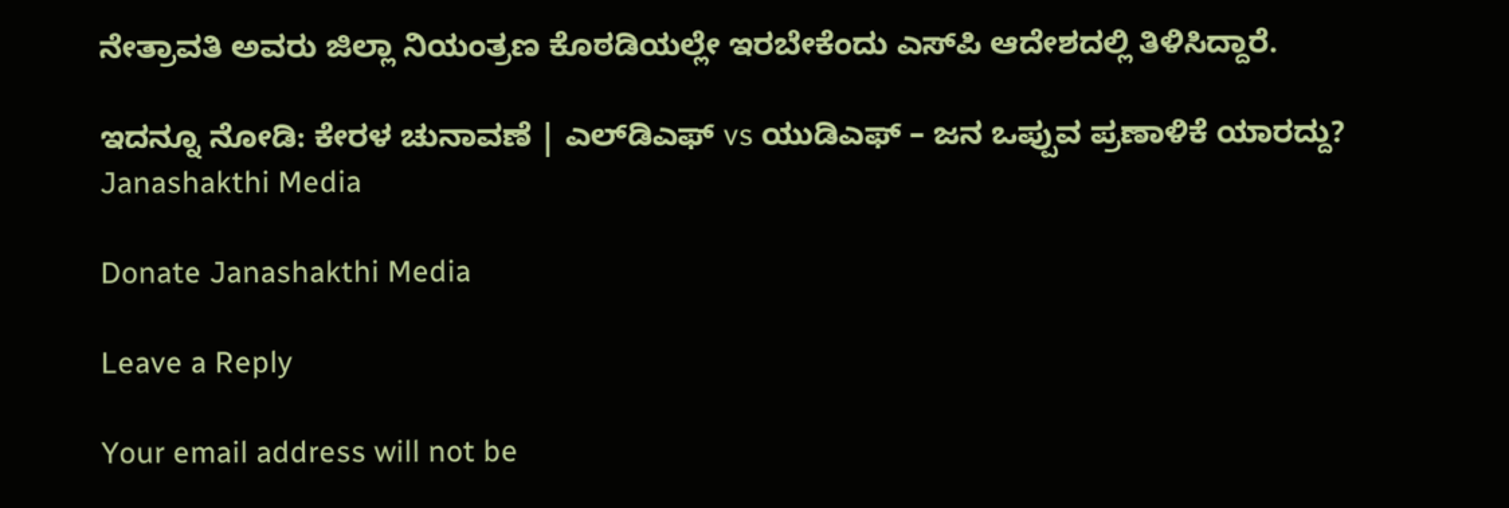ನೇತ್ರಾವತಿ ಅವರು ಜಿಲ್ಲಾ ನಿಯಂತ್ರಣ ಕೊಠಡಿಯಲ್ಲೇ ಇರಬೇಕೆಂದು ಎಸ್‌ಪಿ ಆದೇಶದಲ್ಲಿ ತಿಳಿಸಿದ್ದಾರೆ.

ಇದನ್ನೂ ನೋಡಿ: ಕೇರಳ ಚುನಾವಣೆ | ಎಲ್‌ಡಿಎಫ್ vs ಯುಡಿಎಫ್ – ಜನ ಒಪ್ಪುವ ಪ್ರಣಾಳಿಕೆ ಯಾರದ್ದು? Janashakthi Media

Donate Janashakthi Media

Leave a Reply

Your email address will not be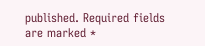published. Required fields are marked *